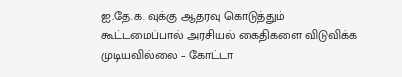ஐ.தே.க. வுக்கு ஆதரவு கொடுத்தும் கூட்டமைப்பால் அரசியல் கைதிகளை விடுவிக்க முடியவில்லை – கோட்டா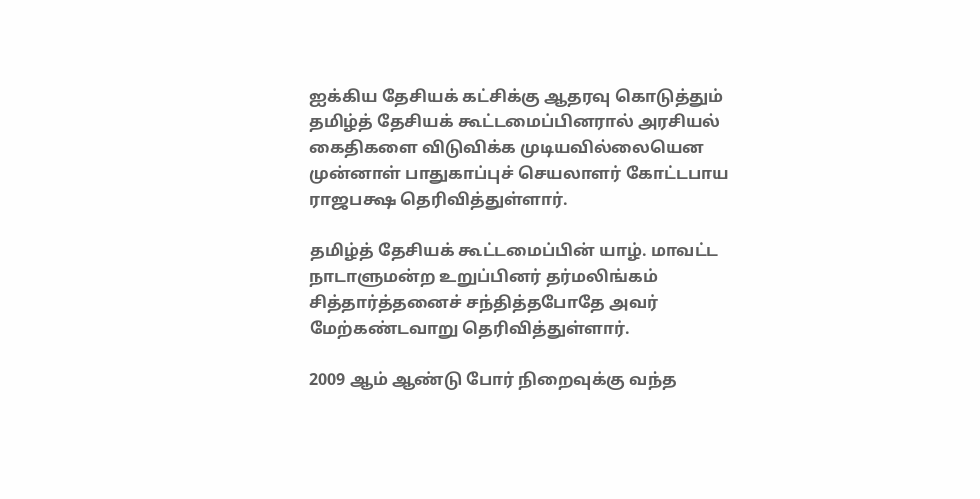ஐக்கிய தேசியக் கட்சிக்கு ஆதரவு கொடுத்தும் தமிழ்த் தேசியக் கூட்டமைப்பினரால் அரசியல் கைதிகளை விடுவிக்க முடியவில்லையென முன்னாள் பாதுகாப்புச் செயலாளர் கோட்டபாய ராஜபக்ஷ தெரிவித்துள்ளார்.

தமிழ்த் தேசியக் கூட்டமைப்பின் யாழ். மாவட்ட நாடாளுமன்ற உறுப்பினர் தர்மலிங்கம் சித்தார்த்தனைச் சந்தித்தபோதே அவர் மேற்கண்டவாறு தெரிவித்துள்ளார்.

2009 ஆம் ஆண்டு போர் நிறைவுக்கு வந்த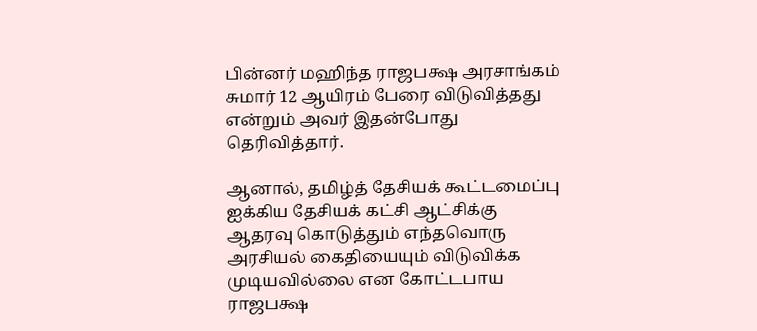பின்னர் மஹிந்த ராஜபக்ஷ அரசாங்கம் சுமார் 12 ஆயிரம் பேரை விடுவித்தது என்றும் அவர் இதன்போது தெரிவித்தார்.

ஆனால், தமிழ்த் தேசியக் கூட்டமைப்பு ஐக்கிய தேசியக் கட்சி ஆட்சிக்கு ஆதரவு கொடுத்தும் எந்தவொரு அரசியல் கைதியையும் விடுவிக்க முடியவில்லை என கோட்டபாய ராஜபக்ஷ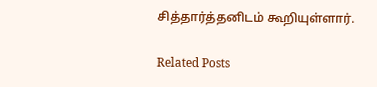சித்தார்த்தனிடம் கூறியுள்ளார்.

Related Posts